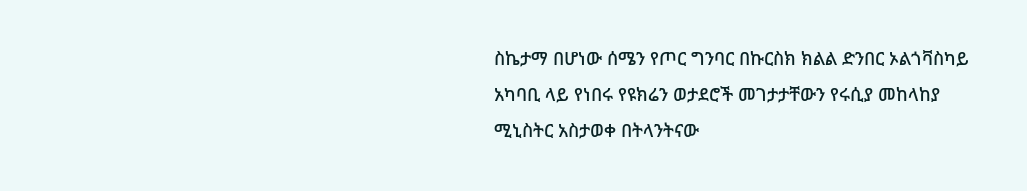ስኬታማ በሆነው ሰሜን የጦር ግንባር በኩርስክ ክልል ድንበር ኦልጎቫስካይ አካባቢ ላይ የነበሩ የዩክሬን ወታደሮች መገታታቸውን የሩሲያ መከላከያ ሚኒስትር አስታወቀ በትላንትናው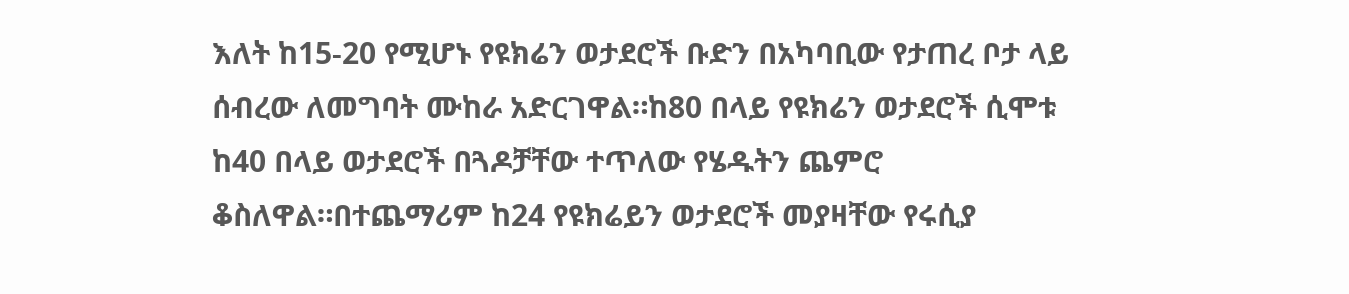እለት ከ15-20 የሚሆኑ የዩክሬን ወታደሮች ቡድን በአካባቢው የታጠረ ቦታ ላይ ሰብረው ለመግባት ሙከራ አድርገዋል።ከ80 በላይ የዩክሬን ወታደሮች ሲሞቱ ከ40 በላይ ወታደሮች በጓዶቻቸው ተጥለው የሄዱትን ጨምሮ ቆስለዋል።በተጨማሪም ከ24 የዩክሬይን ወታደሮች መያዛቸው የሩሲያ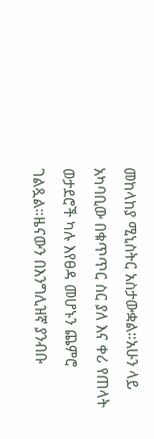መከላከያ ሚኒስትር አስታውቋል።አሁን ላይ አካባቢው በቁጥጥር ስር ያለ እና ቀሪ የጠላት ወታደሮች ካሉ እየፀዳ መሆኑን ጨምሮ ገልጿል።ዜናውን በእንግሊዝኛ ያንብቡ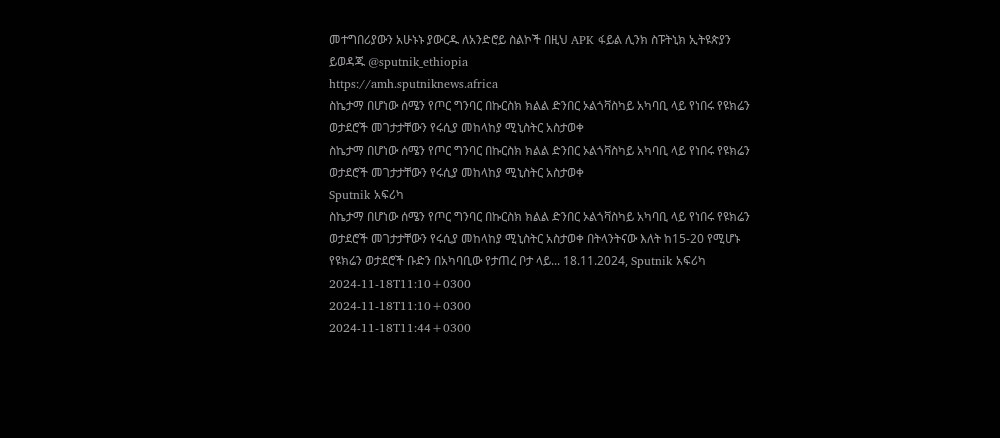መተግበሪያውን አሁኑኑ ያውርዱ ለአንድሮይ ስልኮች በዚህ APK ፋይል ሊንክ ስፑትኒክ ኢትዩጵያን ይወዳጁ @sputnik_ethiopia
https://amh.sputniknews.africa
ስኬታማ በሆነው ሰሜን የጦር ግንባር በኩርስክ ክልል ድንበር ኦልጎቫስካይ አካባቢ ላይ የነበሩ የዩክሬን ወታደሮች መገታታቸውን የሩሲያ መከላከያ ሚኒስትር አስታወቀ
ስኬታማ በሆነው ሰሜን የጦር ግንባር በኩርስክ ክልል ድንበር ኦልጎቫስካይ አካባቢ ላይ የነበሩ የዩክሬን ወታደሮች መገታታቸውን የሩሲያ መከላከያ ሚኒስትር አስታወቀ
Sputnik አፍሪካ
ስኬታማ በሆነው ሰሜን የጦር ግንባር በኩርስክ ክልል ድንበር ኦልጎቫስካይ አካባቢ ላይ የነበሩ የዩክሬን ወታደሮች መገታታቸውን የሩሲያ መከላከያ ሚኒስትር አስታወቀ በትላንትናው እለት ከ15-20 የሚሆኑ የዩክሬን ወታደሮች ቡድን በአካባቢው የታጠረ ቦታ ላይ... 18.11.2024, Sputnik አፍሪካ
2024-11-18T11:10+0300
2024-11-18T11:10+0300
2024-11-18T11:44+0300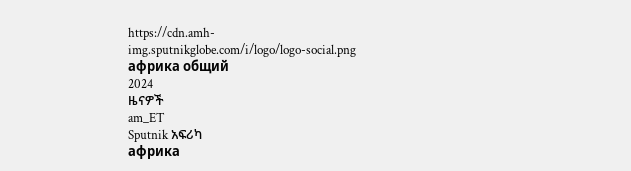https://cdn.amh-img.sputnikglobe.com/i/logo/logo-social.png
африка общий
2024
ዜናዎች
am_ET
Sputnik አፍሪካ
африка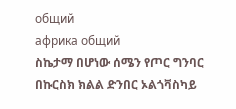общий
африка общий
ስኬታማ በሆነው ሰሜን የጦር ግንባር በኩርስክ ክልል ድንበር ኦልጎቫስካይ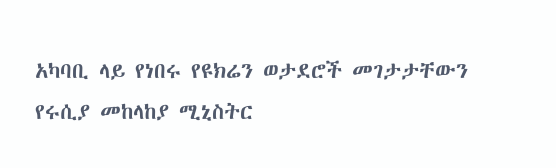አካባቢ ላይ የነበሩ የዩክሬን ወታደሮች መገታታቸውን የሩሲያ መከላከያ ሚኒስትር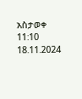አስታወቀ
11:10 18.11.2024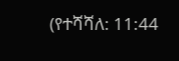(የተሻሻለ: 11:44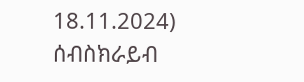18.11.2024)
ሰብስክራይብ